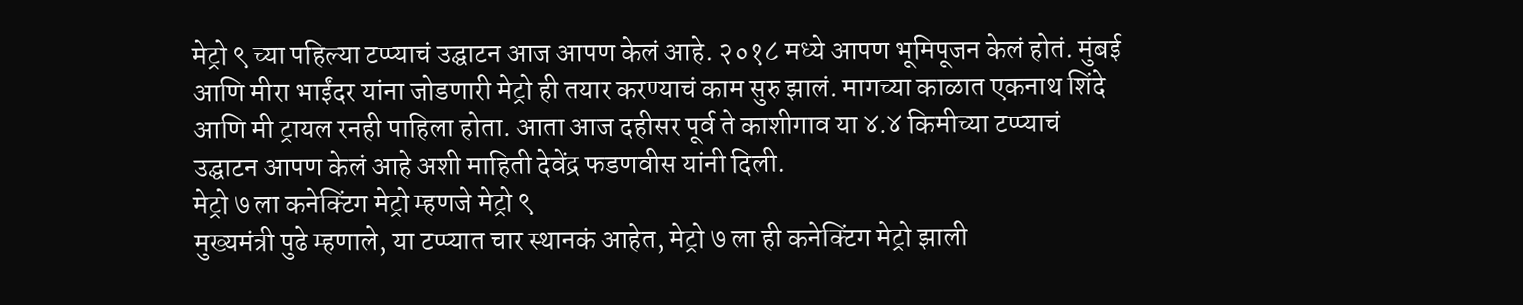मेट्रो ९ च्या पहिल्या टप्प्याचं उद्घाटन आज आपण केलं आहे. २०१८ मध्ये आपण भूमिपूजन केलं होतं. मुंबई आणि मीरा भाईंदर यांना जोडणारी मेट्रो ही तयार करण्याचं काम सुरु झालं. मागच्या काळात एकनाथ शिंदे आणि मी ट्रायल रनही पाहिला होता. आता आज दहीसर पूर्व ते काशीगाव या ४.४ किमीच्या टप्प्याचं उद्घाटन आपण केलं आहे अशी माहिती देवेंद्र फडणवीस यांनी दिली.
मेट्रो ७ ला कनेक्टिंग मेट्रो म्हणजे मेट्रो ९
मुख्यमंत्री पुढे म्हणाले, या टप्प्यात चार स्थानकं आहेत, मेट्रो ७ ला ही कनेक्टिंग मेट्रो झाली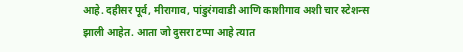आहे. दहीसर पूर्व, मीरागाव, पांडुरंगवाडी आणि काशीगाव अशी चार स्टेशन्स झाली आहेत. आता जो दुसरा टप्पा आहे त्यात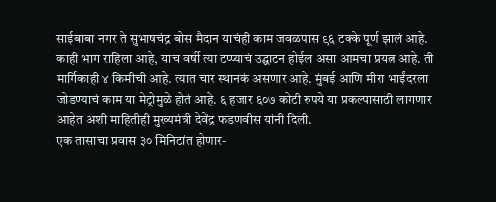साईबाबा नगर ते सुभाषचंद्र बोस मैदान याचंही काम जवळपास ९६ टक्के पूर्ण झालं आहे. काही भाग राहिला आहे, याच वर्षी त्या टप्प्याचं उद्घाटन होईल असा आमचा प्रयत्न आहे. ती मार्गिकाही ४ किमीची आहे. त्यात चार स्थानकं असणार आहे. मुंबई आणि मीरा भाईंदरला जोडण्याचं काम या मेट्रोमुळे होतं आहे. ६ हजार ६०७ कोटी रुपये या प्रकल्पासाठी लागणार आहेत अशी माहितीही मुख्यमंत्री देवेंद्र फडणवीस यांनी दिली.
एक तासाचा प्रवास ३० मिनिटांत होणार-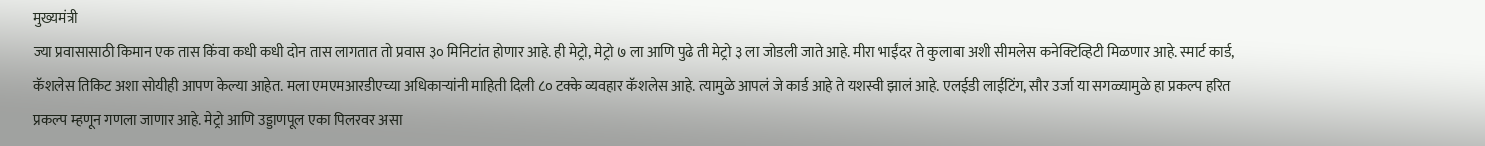मुख्यमंत्री
ज्या प्रवासासाठी किमान एक तास किंवा कधी कधी दोन तास लागतात तो प्रवास ३० मिनिटांत होणार आहे. ही मेट्रो, मेट्रो ७ ला आणि पुढे ती मेट्रो ३ ला जोडली जाते आहे. मीरा भाईंदर ते कुलाबा अशी सीमलेस कनेक्टिव्हिटी मिळणार आहे. स्मार्ट कार्ड, कॅशलेस तिकिट अशा सोयीही आपण केल्या आहेत. मला एमएमआरडीएच्या अधिकाऱ्यांनी माहिती दिली ८० टक्के व्यवहार कॅशलेस आहे. त्यामुळे आपलं जे कार्ड आहे ते यशस्वी झालं आहे. एलईडी लाईटिंग, सौर उर्जा या सगळ्यामुळे हा प्रकल्प हरित प्रकल्प म्हणून गणला जाणार आहे. मेट्रो आणि उड्डाणपूल एका पिलरवर असा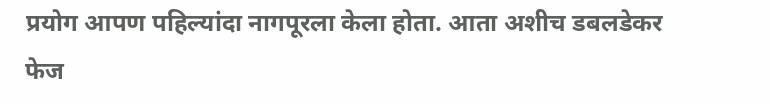प्रयोग आपण पहिल्यांदा नागपूरला केला होता. आता अशीच डबलडेकर फेज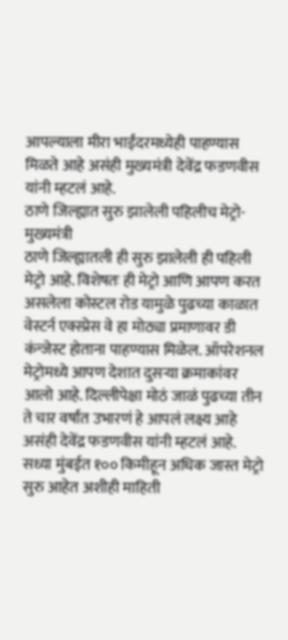आपल्याला मीरा भाईंदरमध्येही पाहण्यास मिळते आहे असंही मुख्यमंत्री देवेंद्र फडणवीस यांनी म्हटलं आहे.
ठाणे जिल्ह्यात सुरु झालेली पहिलीच मेट्रो-मुख्यमंत्री
ठाणे जिल्ह्यातली ही सुरु झालेली ही पहिली मेट्रो आहे. विशेषतः ही मेट्रो आणि आपण करत असलेला कोस्टल रोड यामुळे पुढच्या काळात वेस्टर्न एक्स्प्रेस वे हा मोठ्या प्रमाणावर डी कंन्जेस्ट होताना पाहण्यास मिळेल. ऑपरेशनल मेट्रोमध्ये आपण देशात दुसऱ्या क्रमाकांवर आलो आहे. दिल्लीपेक्षा मोठं जाळं पुढच्या तीन ते चार वर्षांत उभारणं हे आपलं लक्ष्य आहे असंही देवेंद्र फडणवीस यांनी म्हटलं आहे. सध्या मुंबईत १०० किमीहून अधिक जास्त मेट्रो सुरु आहेत अशीही माहिती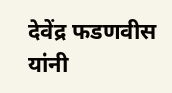देवेंद्र फडणवीस यांनी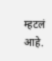म्हटलं आहे.